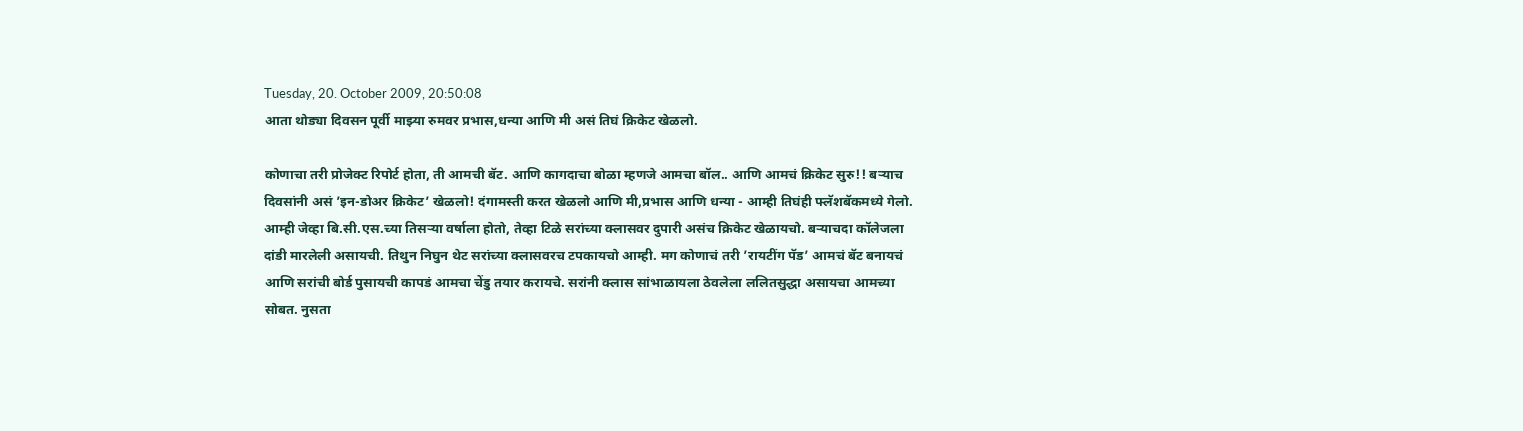Tuesday, 20. October 2009, 20:50:08
आता थोड्या दिवसन पूर्वी माझ्या रुमवर प्रभास,धन्या आणि मी असं तिघं क्रिकेट खेळलो.

कोणाचा तरी प्रोजेक्ट रिपोर्ट होता, ती आमची बॅट. आणि कागदाचा बोळा म्हणजे आमचा बॉल.. आणि आमचं क्रिकेट सुरु!! बऱ्याच दिवसांनी असं ’इन-डोअर क्रिकेट’ खेळलो! दंगामस्ती करत खेळलो आणि मी,प्रभास आणि धन्या - आम्ही तिघंही फ्लॅशबॅकमध्ये गेलो.
आम्ही जेव्हा बि.सी.एस.च्या तिसऱ्या वर्षाला होतो, तेव्हा टिळे सरांच्या क्लासवर दुपारी असंच क्रिकेट खेळायचो. बऱ्याचदा कॉलेजला दांडी मारलेली असायची. तिथुन निघुन थेट सरांच्या क्लासवरच टपकायचो आम्ही. मग कोणाचं तरी ’रायटींग पॅड’ आमचं बॅट बनायचं आणि सरांची बोर्ड पुसायची कापडं आमचा चेंडु तयार करायचे. सरांनी क्लास सांभाळायला ठेवलेला ललितसुद्धा असायचा आमच्या सोबत. नुसता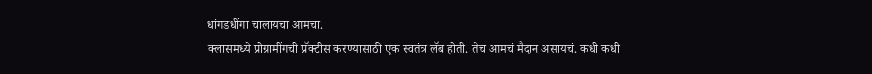धांगडधींगा चालायचा आमचा.
क्लासमध्ये प्रोग्रामींगची प्रॅक्टीस करण्यासाठी एक स्वतंत्र लॅब होती. तेच आमचं मैदान असायचं. कधी कधी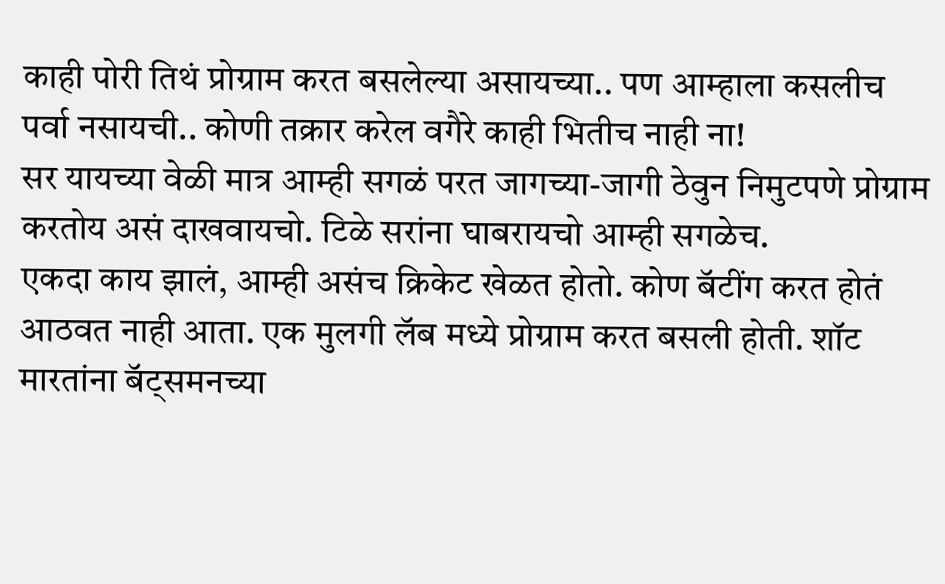काही पोरी तिथं प्रोग्राम करत बसलेल्या असायच्या.. पण आम्हाला कसलीच पर्वा नसायची.. कोणी तक्रार करेल वगैरे काही भितीच नाही ना!
सर यायच्या वेळी मात्र आम्ही सगळं परत जागच्या-जागी ठेवुन निमुटपणे प्रोग्राम करतोय असं दाखवायचो. टिळे सरांना घाबरायचो आम्ही सगळेच.
एकदा काय झालं, आम्ही असंच क्रिकेट खेळत होतो. कोण बॅटींग करत होतं आठवत नाही आता. एक मुलगी लॅब मध्ये प्रोग्राम करत बसली होती. शॉट मारतांना बॅट्समनच्या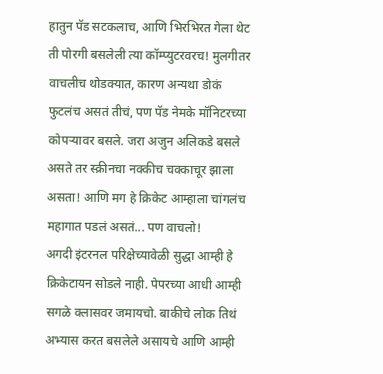हातुन पॅड सटकलाच, आणि भिरभिरत गेला थेट ती पोरगी बसलेली त्या कॉम्प्युटरवरच! मुलगीतर वाचलीच थोडक्यात, कारण अन्यथा डोकं फुटलंच असतं तीचं, पण पॅड नेमके मॉनिटरच्या कोपऱ्यावर बसले. जरा अजुन अलिकडे बसले असते तर स्क्रीनचा नक्कीच चक्काचूर झाला असता! आणि मग हे क्रिकेट आम्हाला चांगलंच महागात पडलं असतं... पण वाचलो!
अगदी इंटरनल परिक्षेच्यावेळी सुद्धा आम्ही हे क्रिकेटायन सोडले नाही. पेपरच्या आधी आम्ही सगळे क्लासवर जमायचो. बाकीचे लोक तिथं अभ्यास करत बसलेले असायचे आणि आम्ही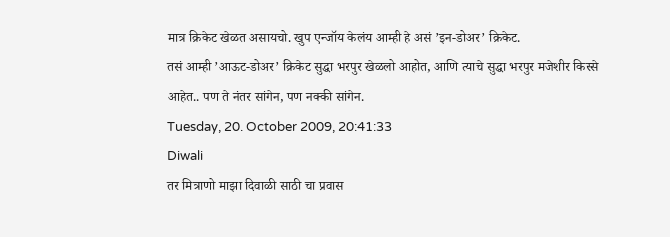मात्र क्रिकेट खेळत असायचो. खुप एन्जॉय केलंय आम्ही हे असं ’इन-डोअर’ क्रिकेट.
तसं आम्ही ’आऊट-डोअर’ क्रिकेट सुद्धा भरपुर खेळलो आहोत, आणि त्याचे सुद्धा भरपुर मजेशीर किस्से आहेत.. पण ते नंतर सांगेन, पण नक्की सांगेन.
Tuesday, 20. October 2009, 20:41:33
Diwali
तर मित्राणो माझा दिवाळी साठी चा प्रवास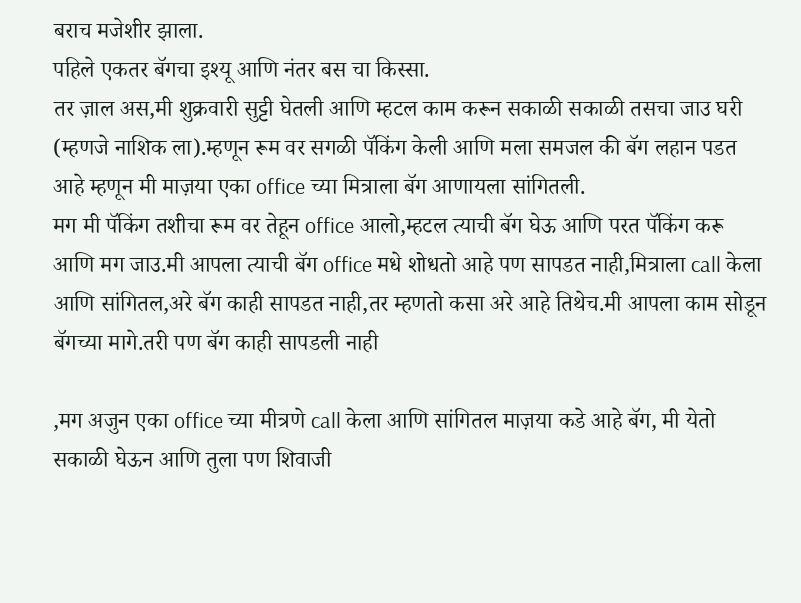बराच मजेशीर झाला.
पहिले एकतर बॅगचा इश्यू आणि नंतर बस चा किस्सा.
तर ज़ाल अस,मी शुक्रवारी सुट्टी घेतली आणि म्हटल काम करून सकाळी सकाळी तसचा जाउ घरी (म्हणजे नाशिक ला).म्हणून रूम वर सगळी पॅकिंग केली आणि मला समजल की बॅग लहान पडत आहे म्हणून मी माज़या एका office च्या मित्राला बॅग आणायला सांगितली.
मग मी पॅकिंग तशीचा रूम वर तेहून office आलो,म्हटल त्याची बॅग घेऊ आणि परत पॅकिंग करू आणि मग जाउ.मी आपला त्याची बॅग office मधे शोधतो आहे पण सापडत नाही,मित्राला call केला आणि सांगितल,अरे बॅग काही सापडत नाही,तर म्हणतो कसा अरे आहे तिथेच.मी आपला काम सोडून बॅगच्या मागे.तरी पण बॅग काही सापडली नाही

,मग अजुन एका office च्या मीत्रणे call केला आणि सांगितल माज़या कडे आहे बॅग, मी येतो सकाळी घेऊन आणि तुला पण शिवाजी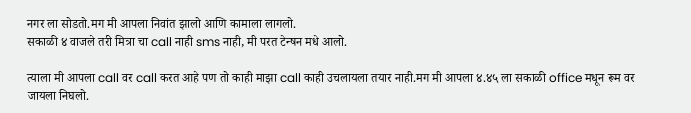नगर ला सोडतो.मग मी आपला निवांत झालो आणि कामाला लागलो.
सकाळी ४ वाजले तरी मित्रा चा call नाही sms नाही, मी परत टेन्षन मधे आलो.

त्याला मी आपला call वर call करत आहे पण तो काही माझा call काही उचलायला तयार नाही.मग मी आपला ४.४५ ला सकाळी office मधून रूम वर जायला निघलो.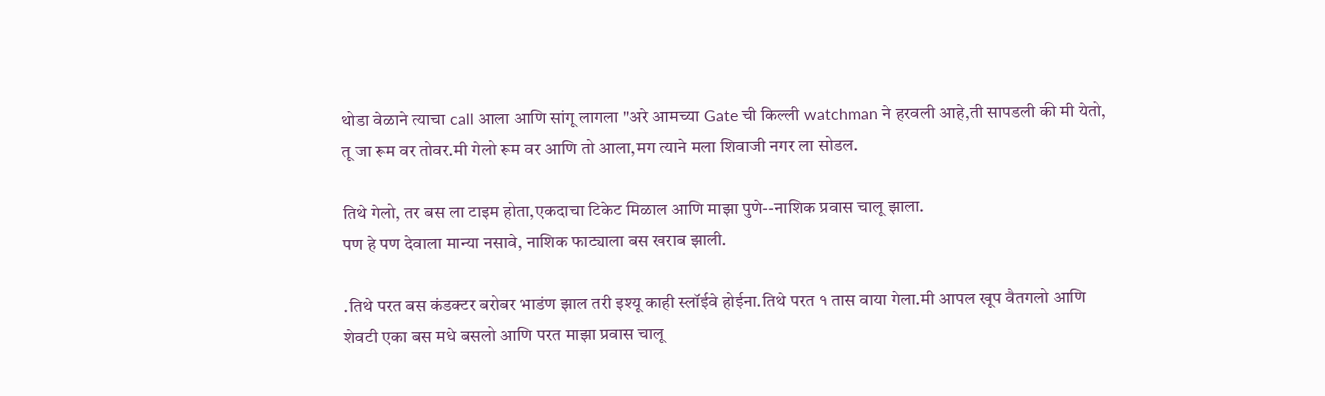थोडा वेळाने त्याचा call आला आणि सांगू लागला "अरे आमच्या Gate ची किल्ली watchman ने हरवली आहे,ती सापडली की मी येतो, तू जा रूम वर तोवर.मी गेलो रूम वर आणि तो आला,मग त्याने मला शिवाजी नगर ला सोडल.

तिथे गेलो, तर बस ला टाइम होता,एकदाचा टिकेट मिळाल आणि माझा पुणे--नाशिक प्रवास चालू झाला.
पण हे पण देवाला मान्या नसावे, नाशिक फाट्याला बस खराब झाली.

.तिथे परत बस कंडक्टर बरोबर भाडंण झाल तरी इश्यू काही स्लॉईवे होईना.तिथे परत १ तास वाया गेला.मी आपल खूप वैतगलो आणि शेवटी एका बस मधे बसलो आणि परत माझा प्रवास चालू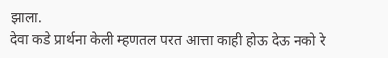झाला.
देवा कडे प्रार्थना केली म्हणतल परत आत्ता काही होऊ देऊ नको रे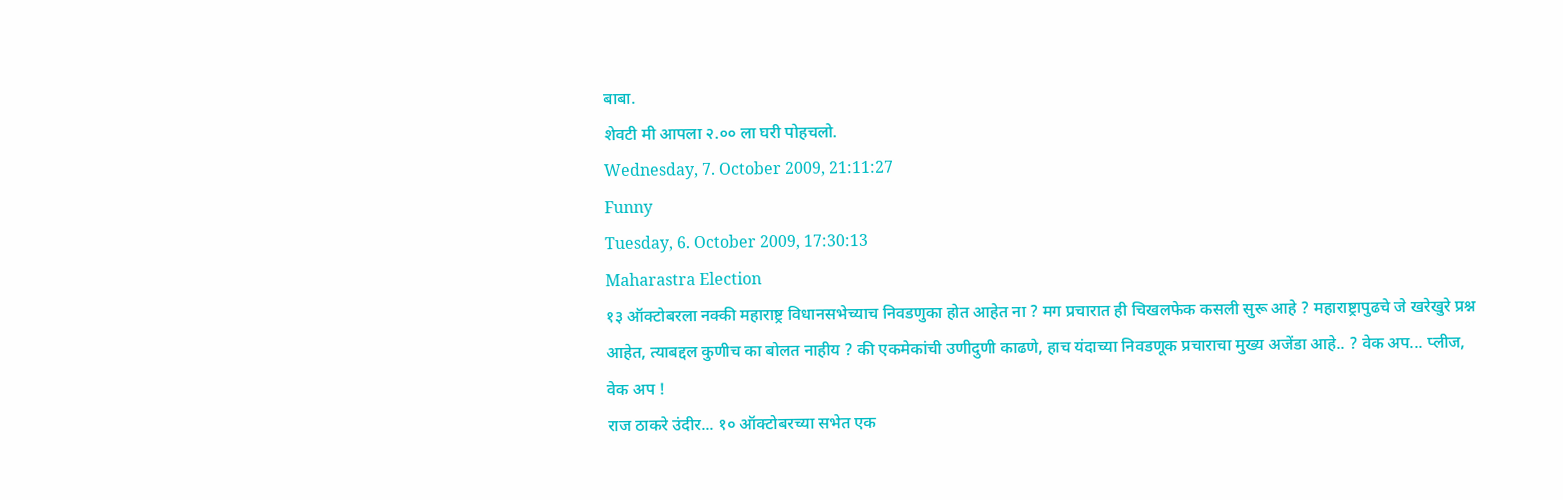बाबा.
शेवटी मी आपला २.०० ला घरी पोहचलो.
Wednesday, 7. October 2009, 21:11:27
Funny
Tuesday, 6. October 2009, 17:30:13
Maharastra Election
१३ ऑक्टोबरला नक्की महाराष्ट्र विधानसभेच्याच निवडणुका होत आहेत ना ? मग प्रचारात ही चिखलफेक कसली सुरू आहे ? महाराष्ट्रापुढचे जे खरेखुरे प्रश्न आहेत, त्याबद्दल कुणीच का बोलत नाहीय ? की एकमेकांची उणीदुणी काढणे, हाच यंदाच्या निवडणूक प्रचाराचा मुख्य अजेंडा आहे.. ? वेक अप... प्लीज, वेक अप !
राज ठाकरे उंदीर... १० ऑक्टोबरच्या सभेत एक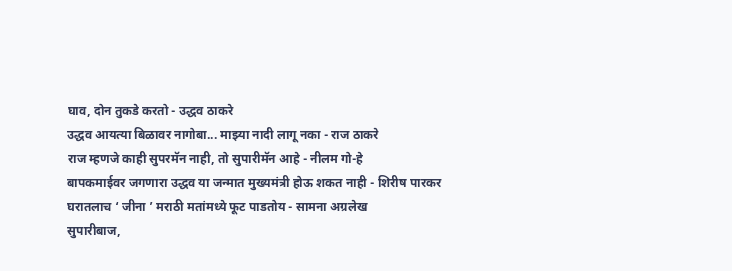घाव, दोन तुकडे करतो - उद्धव ठाकरे
उद्धव आयत्या बिळावर नागोबा... माझ्या नादी लागू नका - राज ठाकरे
राज म्हणजे काही सुपरमॅन नाही, तो सुपारीमॅन आहे - नीलम गो-हे
बापकमाईवर जगणारा उद्धव या जन्मात मुख्यमंत्री होऊ शकत नाही - शिरीष पारकर
घरातलाच ‘ जीना ’ मराठी मतांमध्ये फूट पाडतोय - सामना अग्रलेख
सुपारीबाज,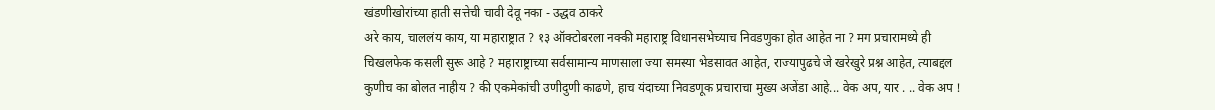खंडणीखोरांच्या हाती सत्तेची चावी देवू नका - उद्धव ठाकरे
अरे काय, चाललंय काय, या महाराष्ट्रात ? १३ ऑक्टोबरला नक्की महाराष्ट्र विधानसभेच्याच निवडणुका होत आहेत ना ? मग प्रचारामध्ये ही चिखलफेक कसली सुरू आहे ? महाराष्ट्राच्या सर्वसामान्य माणसाला ज्या समस्या भेडसावत आहेत, राज्यापुढचे जे खरेखुरे प्रश्न आहेत, त्याबद्दल कुणीच का बोलत नाहीय ? की एकमेकांची उणीदुणी काढणे, हाच यंदाच्या निवडणूक प्रचाराचा मुख्य अजेंडा आहे... वेक अप, यार . .. वेक अप !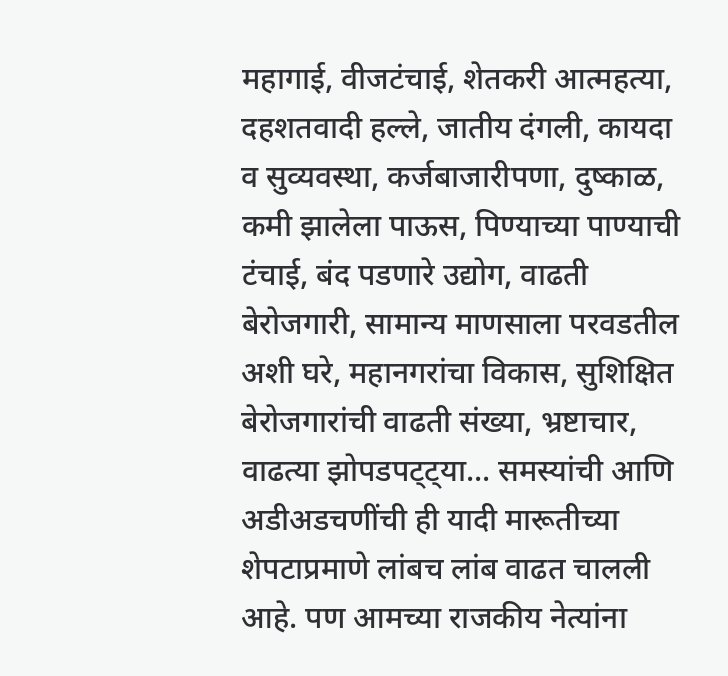महागाई, वीजटंचाई, शेतकरी आत्महत्या, दहशतवादी हल्ले, जातीय दंगली, कायदा व सुव्यवस्था, कर्जबाजारीपणा, दुष्काळ, कमी झालेला पाऊस, पिण्याच्या पाण्याची टंचाई, बंद पडणारे उद्योग, वाढती बेरोजगारी, सामान्य माणसाला परवडतील अशी घरे, महानगरांचा विकास, सुशिक्षित बेरोजगारांची वाढती संख्या, भ्रष्टाचार, वाढत्या झोपडपट्ट्या... समस्यांची आणि अडीअडचणींची ही यादी मारूतीच्या शेपटाप्रमाणे लांबच लांब वाढत चालली आहे. पण आमच्या राजकीय नेत्यांना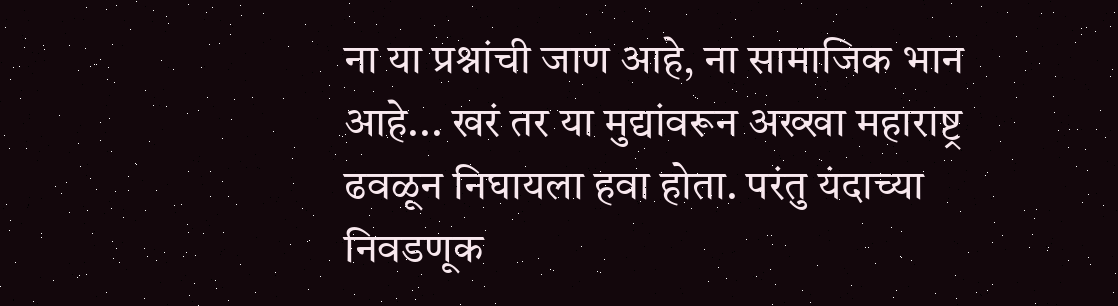ना या प्रश्नांची जाण आहे, ना सामाजिक भान आहे... खरं तर या मुद्यांवरून अख्खा महाराष्ट्र ढवळून निघायला हवा होता. परंतु यंदाच्या निवडणूक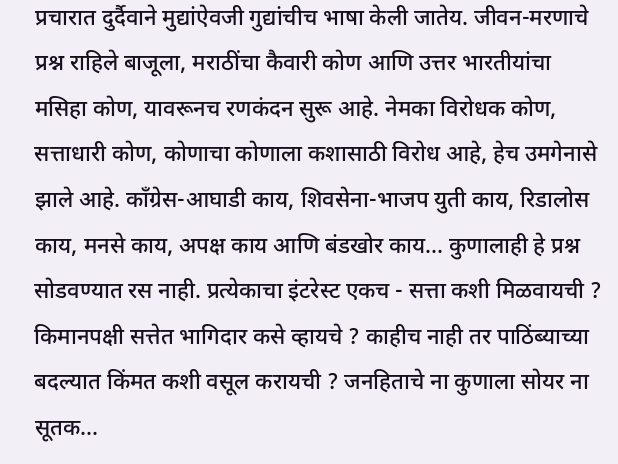प्रचारात दुर्दैवाने मुद्यांऐवजी गुद्यांचीच भाषा केली जातेय. जीवन-मरणाचे प्रश्न राहिले बाजूला, मराठींचा कैवारी कोण आणि उत्तर भारतीयांचा मसिहा कोण, यावरूनच रणकंदन सुरू आहे. नेमका विरोधक कोण, सत्ताधारी कोण, कोणाचा कोणाला कशासाठी विरोध आहे, हेच उमगेनासे झाले आहे. काँग्रेस-आघाडी काय, शिवसेना-भाजप युती काय, रिडालोस काय, मनसे काय, अपक्ष काय आणि बंडखोर काय... कुणालाही हे प्रश्न सोडवण्यात रस नाही. प्रत्येकाचा इंटरेस्ट एकच - सत्ता कशी मिळवायची ? किमानपक्षी सत्तेत भागिदार कसे व्हायचे ? काहीच नाही तर पाठिंब्याच्या बदल्यात किंमत कशी वसूल करायची ? जनहिताचे ना कुणाला सोयर ना सूतक...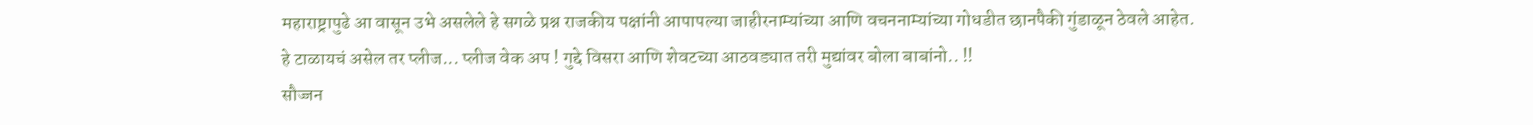महाराष्ट्रापुढे आ वासून उभे असलेले हे सगळे प्रश्न राजकीय पक्षांनी आपापल्या जाहीरनाम्यांच्या आणि वचननाम्यांच्या गोधडीत छानपैकी गुंडाळून ठेवले आहेत.
हे टाळायचं असेल तर प्लीज... प्लीज वेक अप ! गुद्दे विसरा आणि शेवटच्या आठवड्यात तरी मुद्यांवर बोला बाबांनो.. !!
सौज्जन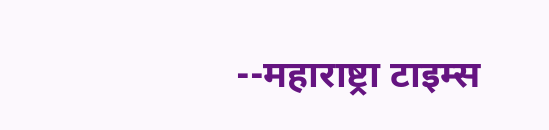--महाराष्ट्रा टाइम्स